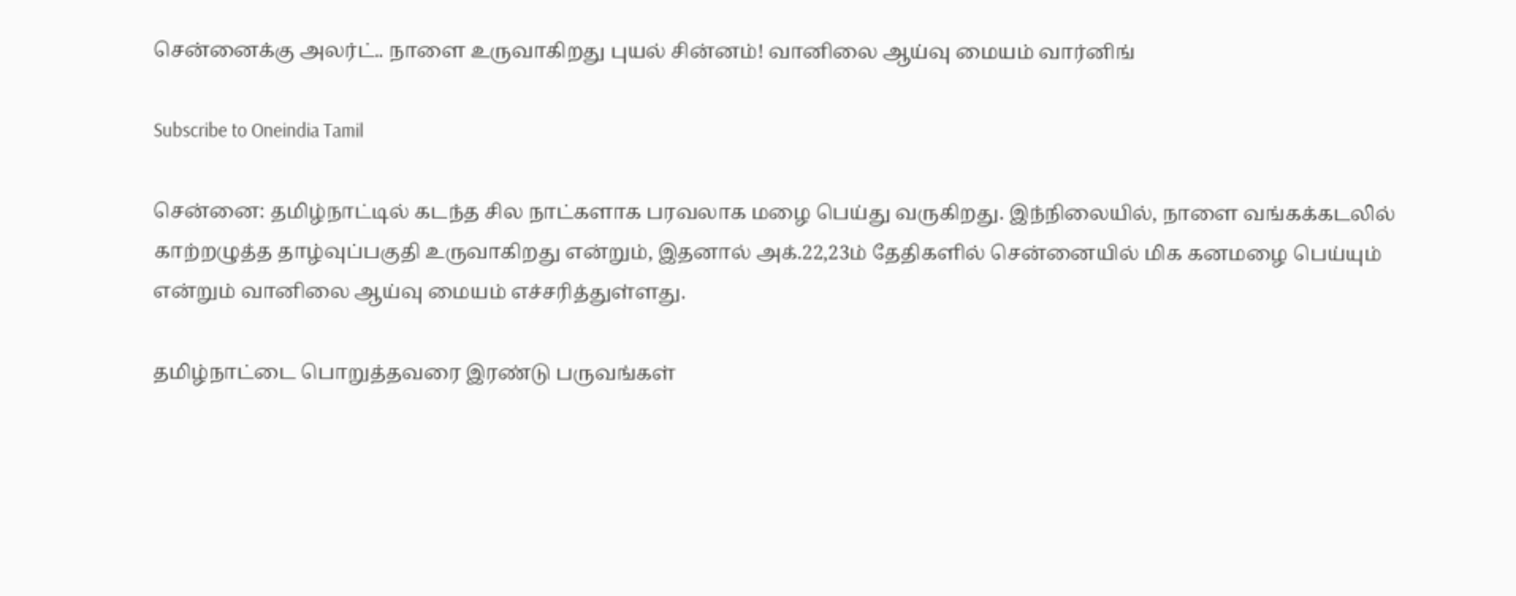சென்னைக்கு அலர்ட்.. நாளை உருவாகிறது புயல் சின்னம்! வானிலை ஆய்வு மையம் வார்னிங்

Subscribe to Oneindia Tamil

சென்னை: தமிழ்நாட்டில் கடந்த சில நாட்களாக பரவலாக மழை பெய்து வருகிறது. இந்நிலையில், நாளை வங்கக்கடலில் காற்றழுத்த தாழ்வுப்பகுதி உருவாகிறது என்றும், இதனால் அக்.22,23ம் தேதிகளில் சென்னையில் மிக கனமழை பெய்யும் என்றும் வானிலை ஆய்வு மையம் எச்சரித்துள்ளது.

தமிழ்நாட்டை பொறுத்தவரை இரண்டு பருவங்கள்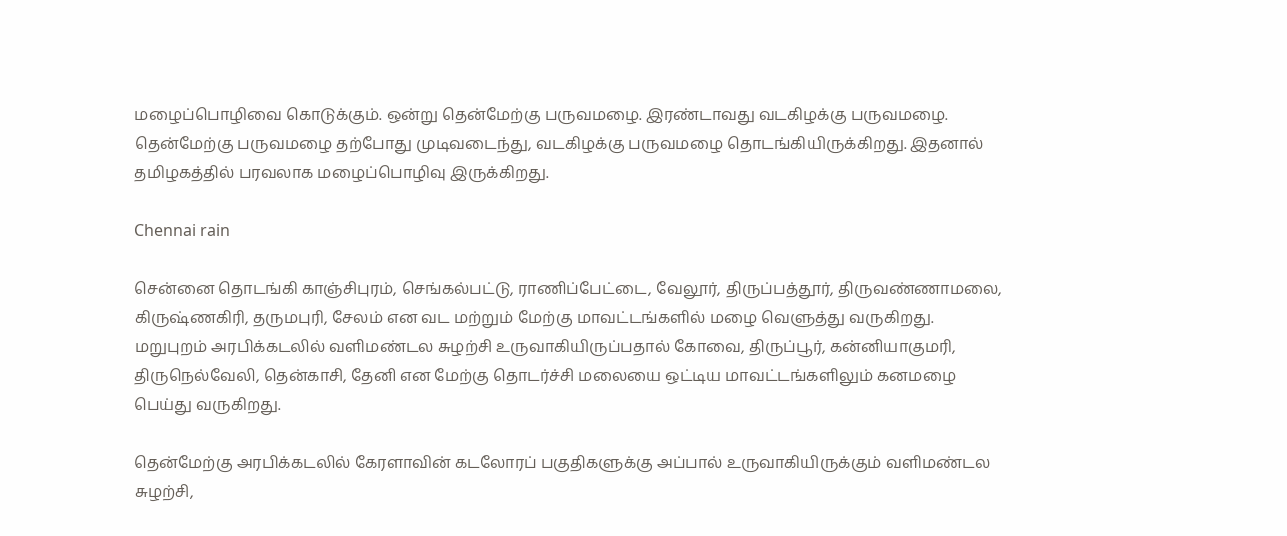மழைப்பொழிவை கொடுக்கும். ஒன்று தென்மேற்கு பருவமழை. இரண்டாவது வடகிழக்கு பருவமழை. தென்மேற்கு பருவமழை தற்போது முடிவடைந்து, வடகிழக்கு பருவமழை தொடங்கியிருக்கிறது. இதனால் தமிழகத்தில் பரவலாக மழைப்பொழிவு இருக்கிறது.

Chennai rain

சென்னை தொடங்கி காஞ்சிபுரம், செங்கல்பட்டு, ராணிப்பேட்டை, வேலூர், திருப்பத்தூர், திருவண்ணாமலை, கிருஷ்ணகிரி, தருமபுரி, சேலம் என வட மற்றும் மேற்கு மாவட்டங்களில் மழை வெளுத்து வருகிறது. மறுபுறம் அரபிக்கடலில் வளிமண்டல சுழற்சி உருவாகியிருப்பதால் கோவை, திருப்பூர், கன்னியாகுமரி, திருநெல்வேலி, தென்காசி, தேனி என மேற்கு தொடர்ச்சி மலையை ஒட்டிய மாவட்டங்களிலும் கனமழை பெய்து வருகிறது.

தென்மேற்கு அரபிக்கடலில் கேரளாவின் கடலோரப் பகுதிகளுக்கு அப்பால் உருவாகியிருக்கும் வளிமண்டல சுழற்சி,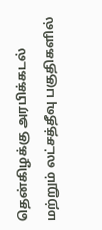தென்கிழக்கு அரபிக்கடல் மற்றும் லட்சத்தீவு பகுதிகளில்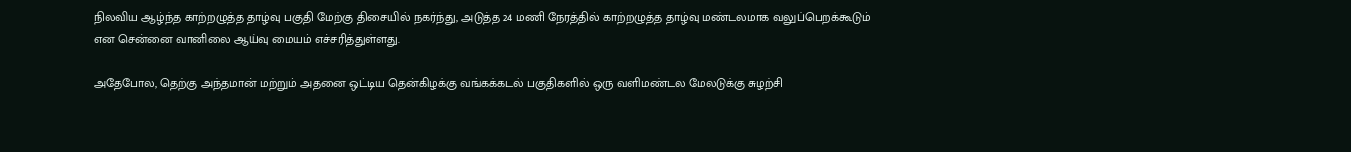நிலவிய ஆழ்ந்த காற்றழுத்த தாழ்வு பகுதி மேற்கு திசையில் நகர்ந்து, அடுத்த 24 மணி நேரத்தில் காற்றழுத்த தாழ்வு மண்டலமாக வலுப்பெறக்கூடும் என சென்னை வானிலை ஆய்வு மையம் எச்சரித்துள்ளது.

அதேபோல, தெற்கு அந்தமான் மற்றும் அதனை ஒட்டிய தென்கிழக்கு வங்கக்கடல் பகுதிகளில் ஒரு வளிமண்டல மேலடுக்கு சுழற்சி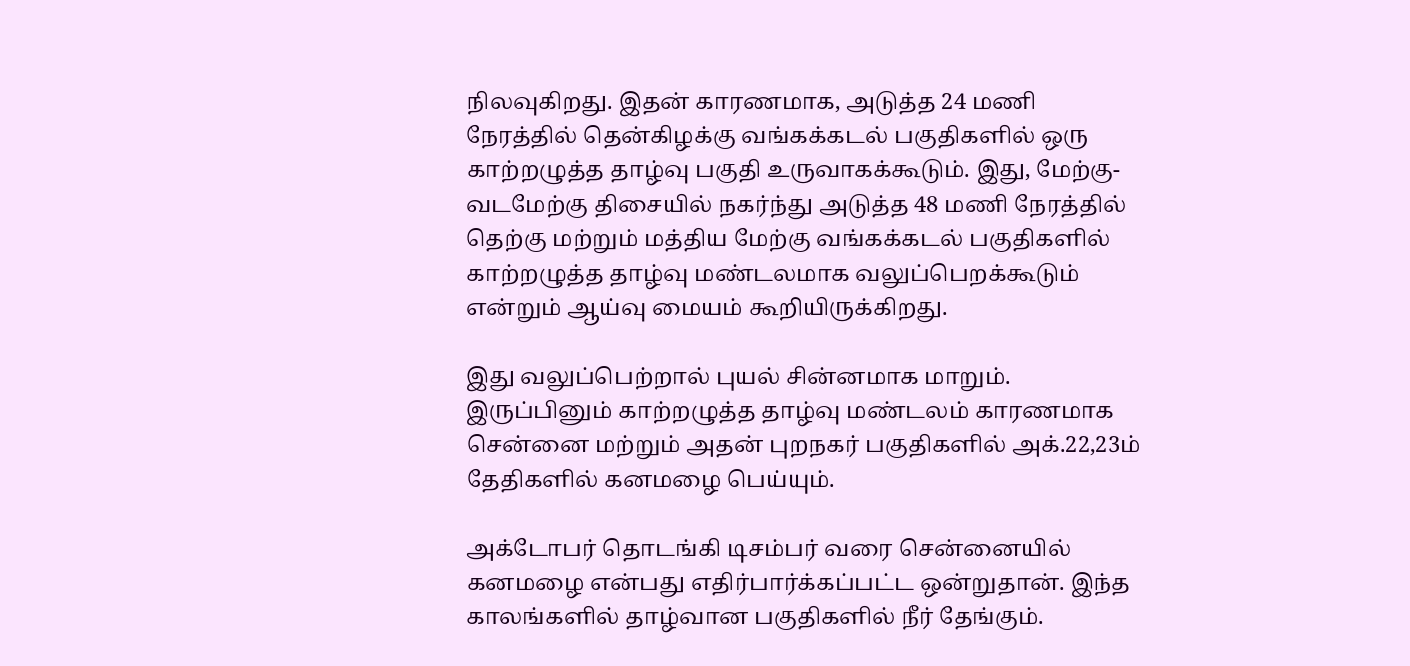நிலவுகிறது. இதன் காரணமாக, அடுத்த 24 மணி நேரத்தில் தென்கிழக்கு வங்கக்கடல் பகுதிகளில் ஒரு காற்றழுத்த தாழ்வு பகுதி உருவாகக்கூடும். இது, மேற்கு-வடமேற்கு திசையில் நகர்ந்து அடுத்த 48 மணி நேரத்தில் தெற்கு மற்றும் மத்திய மேற்கு வங்கக்கடல் பகுதிகளில் காற்றழுத்த தாழ்வு மண்டலமாக வலுப்பெறக்கூடும் என்றும் ஆய்வு மையம் கூறியிருக்கிறது.

இது வலுப்பெற்றால் புயல் சின்னமாக மாறும். இருப்பினும் காற்றழுத்த தாழ்வு மண்டலம் காரணமாக சென்னை மற்றும் அதன் புறநகர் பகுதிகளில் அக்.22,23ம் தேதிகளில் கனமழை பெய்யும்.

அக்டோபர் தொடங்கி டிசம்பர் வரை சென்னையில் கனமழை என்பது எதிர்பார்க்கப்பட்ட ஒன்றுதான். இந்த காலங்களில் தாழ்வான பகுதிகளில் நீர் தேங்கும்.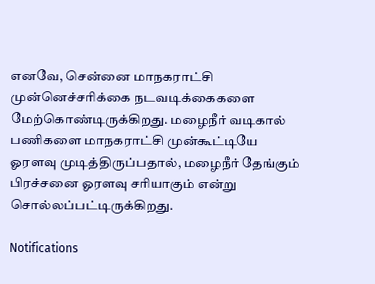எனவே, சென்னை மாநகராட்சி முன்னெச்சரிக்கை நடவடிக்கைகளை மேற்கொண்டிருக்கிறது. மழைநீர் வடிகால் பணிகளை மாநகராட்சி முன்கூட்டியே ஓரளவு முடித்திருப்பதால், மழைநீர் தேங்கும் பிரச்சனை ஓரளவு சரியாகும் என்று சொல்லப்பட்டிருக்கிறது.

Notifications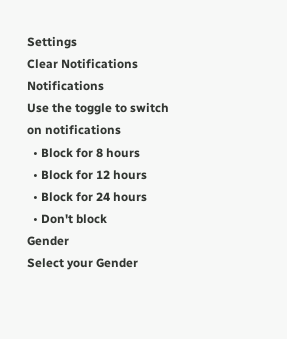Settings
Clear Notifications
Notifications
Use the toggle to switch on notifications
  • Block for 8 hours
  • Block for 12 hours
  • Block for 24 hours
  • Don't block
Gender
Select your Gender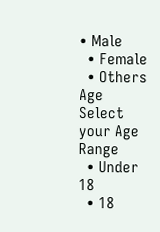• Male
  • Female
  • Others
Age
Select your Age Range
  • Under 18
  • 18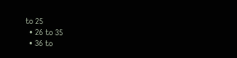to 25
  • 26 to 35
  • 36 to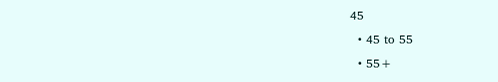45
  • 45 to 55
  • 55+